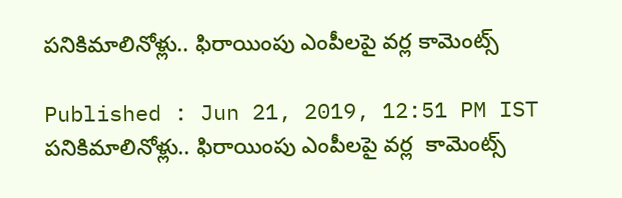పనికిమాలినోళ్లు.. ఫిరాయింపు ఎంపీలపై వర్ల కామెంట్స్

Published : Jun 21, 2019, 12:51 PM IST
పనికిమాలినోళ్లు.. ఫిరాయింపు ఎంపీలపై వర్ల  కామెంట్స్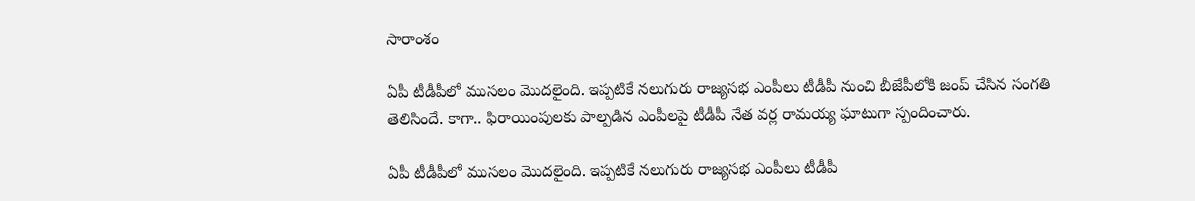సారాంశం

ఏపీ టీడీపీలో ముసలం మొదలైంది. ఇప్పటికే నలుగురు రాజ్యసభ ఎంపీలు టీడీపీ నుంచి బీజేపీలోకి జంప్ చేసిన సంగతి తెలిసిందే. కాగా.. ఫిరాయింపులకు పాల్పడిన ఎంపీలపై టీడీపీ నేత వర్ల రామయ్య ఘాటుగా స్పందించారు.

ఏపీ టీడీపీలో ముసలం మొదలైంది. ఇప్పటికే నలుగురు రాజ్యసభ ఎంపీలు టీడీపీ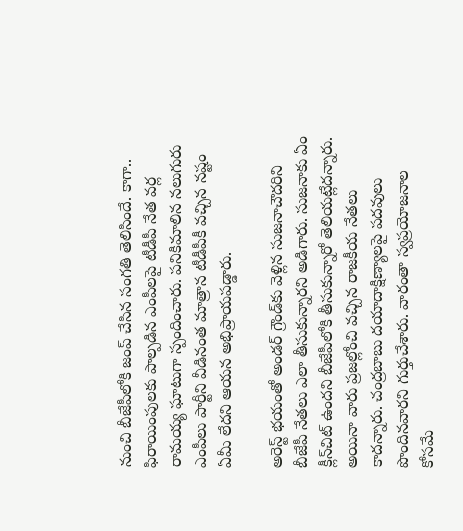నుంచి బీజేపీలోకి జంప్ చేసిన సంగతి తెలిసిందే. కాగా.. ఫిరాయింపులకు పాల్పడిన ఎంపీలపై టీడీపీ నేత వర్ల రామయ్య ఘాటుగా స్పందించారు. పనికిమాలిన నలుగురు ఎంపీలు పార్టీని వీడినంత మాత్రాన టీడీపీకీ వచ్చిన నష్టం ఏమీ లేదని ఆయన అభిప్రాయపడ్డారు.

అరెస్ట్ భయంతో అండర్ గ్రౌండ్‌కు వెళ్లిన సుజనాచౌదరిని బీజేపీ నేతలు ఎలా తీసుకున్నారని అడిగారు. సుజనాకు ఏం క్లీన్‌చిట్ ఉందని బీజేపీలోకి తీసుకున్నారో తెలియట్లేదన్నారు. అయినా వారు ప్రజల్లోంచి వచ్చిన రాజకీయ నేతలు కాదన్నారు. చంద్రబాబు దయాదాక్షిణ్యాలపై పదవులు పొందినవారని గుర్తుచేశారు. వారంతా స్వప్రయోజనాల కోసమే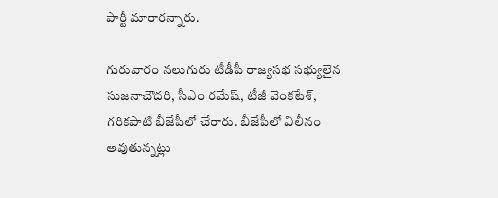పార్టీ మారారన్నారు.

గురువారం నలుగురు టీడీపీ రాజ్యసభ సభ్యులైన సుజనాచౌదరి, సీఎం రమేష్, టీజీ వెంకటేశ్, గరికపాటి బీజేపీలో చేరారు. బీజేపీలో విలీనం అవుతున్నట్లు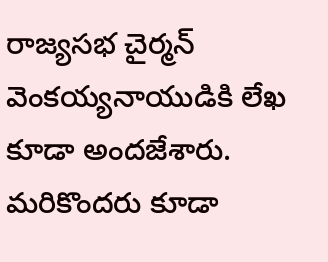రాజ్యసభ చైర్మన్ వెంకయ్యనాయుడికి లేఖ కూడా అందజేశారు. మరికొందరు కూడా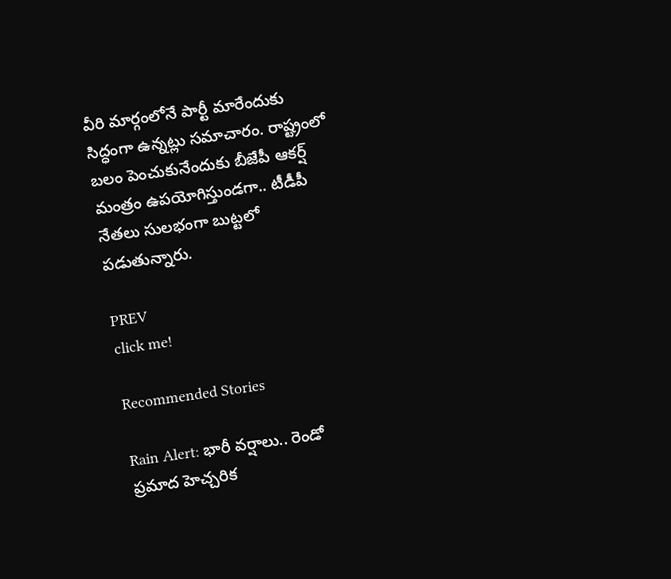వీరి మార్గంలోనే పార్టీ మారేందుకు సిద్ధంగా ఉన్నట్లు సమాచారం. రాష్ట్రంలో బలం పెంచుకునేందుకు బీజేపీ ఆకర్ష్ మంత్రం ఉపయోగిస్తుండగా.. టీడీపీ నేతలు సులభంగా బుట్టలో పడుతున్నారు.

PREV
click me!

Recommended Stories

Rain Alert: భారీ వర్షాలు.. రెండో ప్రమాద హెచ్చరిక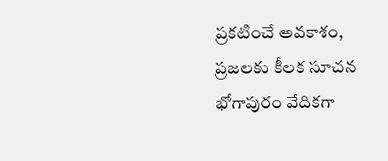ప్ర‌క‌టించే అవ‌కాశం, ప్రజలకు కీలక సూచన
భోగాపురం వేదికగా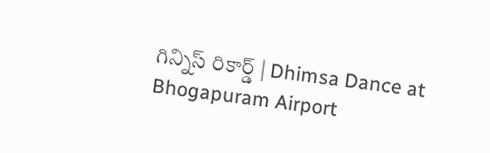గిన్నిస్ రికార్డ్ | Dhimsa Dance at Bhogapuram Airport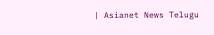| Asianet News Telugu